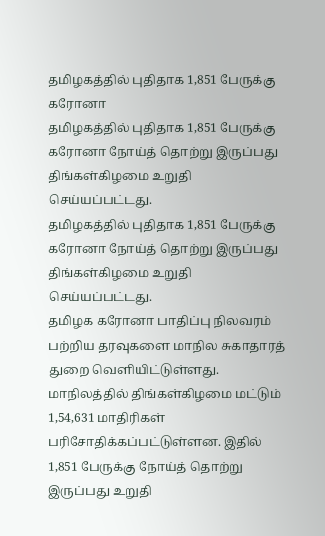தமிழகத்தில் புதிதாக 1,851 பேருக்கு கரோனா
தமிழகத்தில் புதிதாக 1,851 பேருக்கு கரோனா நோய்த் தொற்று இருப்பது திங்கள்கிழமை உறுதி செய்யப்பட்டது.
தமிழகத்தில் புதிதாக 1,851 பேருக்கு கரோனா நோய்த் தொற்று இருப்பது திங்கள்கிழமை உறுதி செய்யப்பட்டது.
தமிழக கரோனா பாதிப்பு நிலவரம் பற்றிய தரவுகளை மாநில சுகாதாரத் துறை வெளியிட்டுள்ளது. மாநிலத்தில் திங்கள்கிழமை மட்டும் 1,54,631 மாதிரிகள் பரிசோதிக்கப்பட்டுள்ளன. இதில் 1,851 பேருக்கு நோய்த் தொற்று இருப்பது உறுதி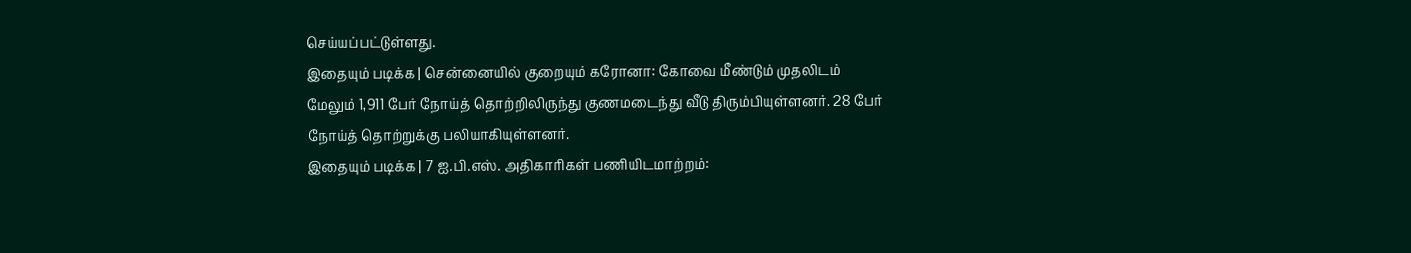செய்யப்பட்டுள்ளது.
இதையும் படிக்க | சென்னையில் குறையும் கரோனா: கோவை மீண்டும் முதலிடம்
மேலும் 1,911 பேர் நோய்த் தொற்றிலிருந்து குணமடைந்து வீடு திரும்பியுள்ளனர். 28 பேர் நோய்த் தொற்றுக்கு பலியாகியுள்ளனர்.
இதையும் படிக்க | 7 ஐ.பி.எஸ். அதிகாரிகள் பணியிடமாற்றம்: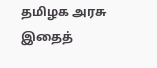தமிழக அரசு
இதைத்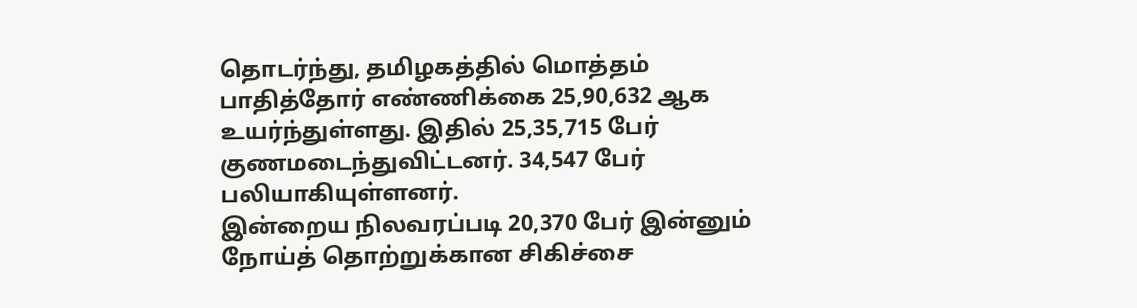தொடர்ந்து, தமிழகத்தில் மொத்தம் பாதித்தோர் எண்ணிக்கை 25,90,632 ஆக உயர்ந்துள்ளது. இதில் 25,35,715 பேர் குணமடைந்துவிட்டனர். 34,547 பேர் பலியாகியுள்ளனர்.
இன்றைய நிலவரப்படி 20,370 பேர் இன்னும் நோய்த் தொற்றுக்கான சிகிச்சை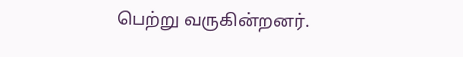பெற்று வருகின்றனர்.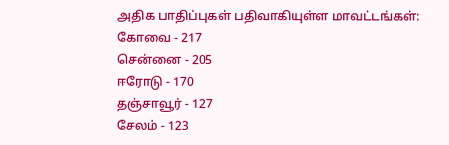அதிக பாதிப்புகள் பதிவாகியுள்ள மாவட்டங்கள்:
கோவை - 217
சென்னை - 205
ஈரோடு - 170
தஞ்சாவூர் - 127
சேலம் - 123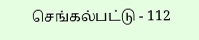செங்கல்பட்டு - 112